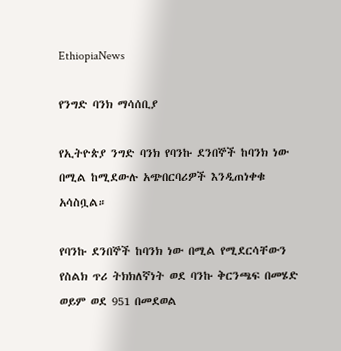EthiopiaNews

የንግድ ባንክ ማሳሰቢያ

የኢትዮጵያ ንግድ ባንክ የባንኩ ደንበኞች ከባንክ ነው በሚል ከሚደውሉ አጭበርባሪዎች እንዲጠነቀቁ አሳስቧል።

የባንኩ ደንበኞች ከባንክ ነው በሚል የሚደርሳቸውን የስልክ ጥሪ ትክክለኛነት ወደ ባንኩ ቅርንጫፍ በመሄድ ወይም ወደ 951 በመደወል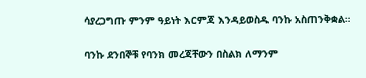ሳያረጋግጡ ምንም ዓይነት እርምጃ እንዳይወስዱ ባንኩ አስጠንቅቋል።

ባንኩ ደንበኞቹ የባንክ መረጃቸውን በስልክ ለማንም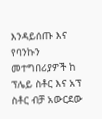እንዳይሰጡ እና የባንኩን መተግበሪያዎች ከ ፕሌይ ስቶር እና አፕ ስቶር ብቻ አውርደው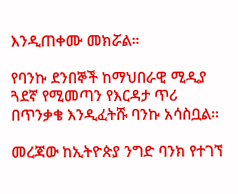እንዲጠቀሙ መክሯል።

የባንኩ ደንበኞች ከማህበራዊ ሚዲያ ጓደኛ የሚመጣን የእርዳታ ጥሪ በጥንቃቄ እንዲፈትሹ ባንኩ አሳስቧል።

መረጃው ከኢትዮጵያ ንግድ ባንክ የተገኘ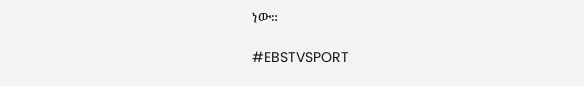ነው።

#EBSTVSPORT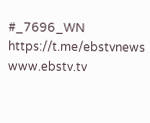#_7696_WN
https://t.me/ebstvnews
www.ebstv.tv